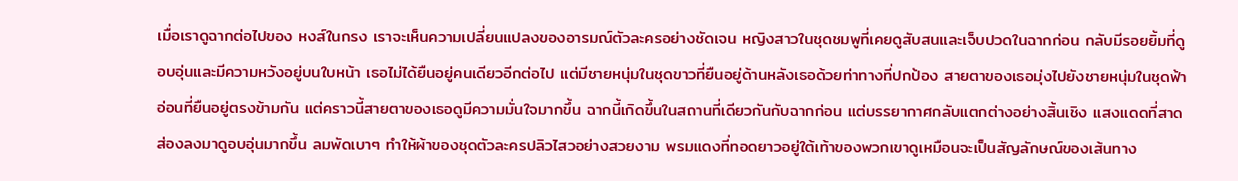เมื่อเราดูฉากต่อไปของ หงส์ในกรง เราจะเห็นความเปลี่ยนแปลงของอารมณ์ตัวละครอย่างชัดเจน หญิงสาวในชุดชมพูที่เคยดูสับสนและเจ็บปวดในฉากก่อน กลับมีรอยยิ้มที่ดูอบอุ่นและมีความหวังอยู่บนใบหน้า เธอไม่ได้ยืนอยู่คนเดียวอีกต่อไป แต่มีชายหนุ่มในชุดขาวที่ยืนอยู่ด้านหลังเธอด้วยท่าทางที่ปกป้อง สายตาของเธอมุ่งไปยังชายหนุ่มในชุดฟ้าอ่อนที่ยืนอยู่ตรงข้ามกัน แต่คราวนี้สายตาของเธอดูมีความมั่นใจมากขึ้น ฉากนี้เกิดขึ้นในสถานที่เดียวกันกับฉากก่อน แต่บรรยากาศกลับแตกต่างอย่างสิ้นเชิง แสงแดดที่สาดส่องลงมาดูอบอุ่นมากขึ้น ลมพัดเบาๆ ทำให้ผ้าของชุดตัวละครปลิวไสวอย่างสวยงาม พรมแดงที่ทอดยาวอยู่ใต้เท้าของพวกเขาดูเหมือนจะเป็นสัญลักษณ์ของเส้นทาง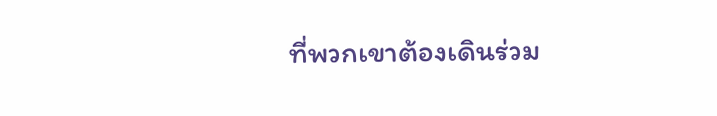ที่พวกเขาต้องเดินร่วม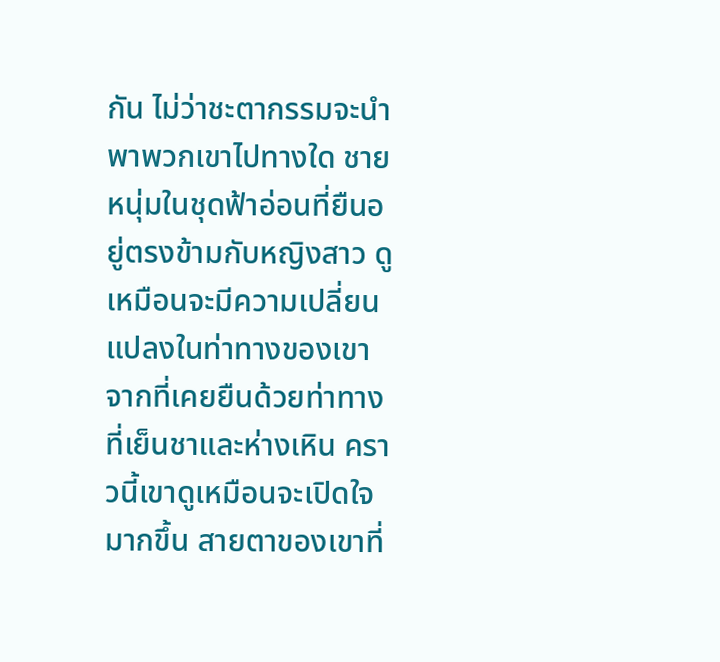กัน ไม่ว่าชะตากรรมจะนำพาพวกเขาไปทางใด ชายหนุ่มในชุดฟ้าอ่อนที่ยืนอยู่ตรงข้ามกับหญิงสาว ดูเหมือนจะมีความเปลี่ยนแปลงในท่าทางของเขา จากที่เคยยืนด้วยท่าทางที่เย็นชาและห่างเหิน คราวนี้เขาดูเหมือนจะเปิดใจมากขึ้น สายตาของเขาที่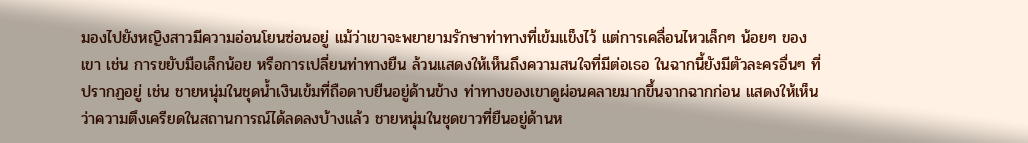มองไปยังหญิงสาวมีความอ่อนโยนซ่อนอยู่ แม้ว่าเขาจะพยายามรักษาท่าทางที่เข้มแข็งไว้ แต่การเคลื่อนไหวเล็กๆ น้อยๆ ของเขา เช่น การขยับมือเล็กน้อย หรือการเปลี่ยนท่าทางยืน ล้วนแสดงให้เห็นถึงความสนใจที่มีต่อเธอ ในฉากนี้ยังมีตัวละครอื่นๆ ที่ปรากฏอยู่ เช่น ชายหนุ่มในชุดน้ำเงินเข้มที่ถือดาบยืนอยู่ด้านข้าง ท่าทางของเขาดูผ่อนคลายมากขึ้นจากฉากก่อน แสดงให้เห็นว่าความตึงเครียดในสถานการณ์ได้ลดลงบ้างแล้ว ชายหนุ่มในชุดขาวที่ยืนอยู่ด้านห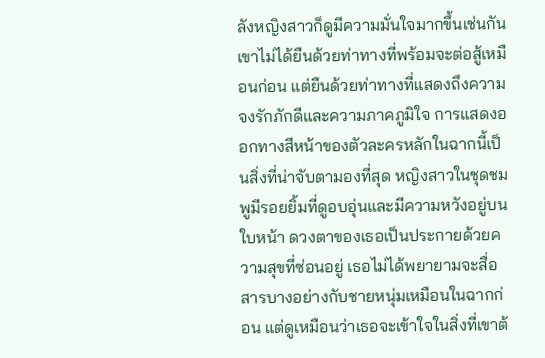ลังหญิงสาวก็ดูมีความมั่นใจมากขึ้นเช่นกัน เขาไม่ได้ยืนด้วยท่าทางที่พร้อมจะต่อสู้เหมือนก่อน แต่ยืนด้วยท่าทางที่แสดงถึงความจงรักภักดีและความภาคภูมิใจ การแสดงออกทางสีหน้าของตัวละครหลักในฉากนี้เป็นสิ่งที่น่าจับตามองที่สุด หญิงสาวในชุดชมพูมีรอยยิ้มที่ดูอบอุ่นและมีความหวังอยู่บนใบหน้า ดวงตาของเธอเป็นประกายด้วยความสุขที่ซ่อนอยู่ เธอไม่ได้พยายามจะสื่อสารบางอย่างกับชายหนุ่มเหมือนในฉากก่อน แต่ดูเหมือนว่าเธอจะเข้าใจในสิ่งที่เขาต้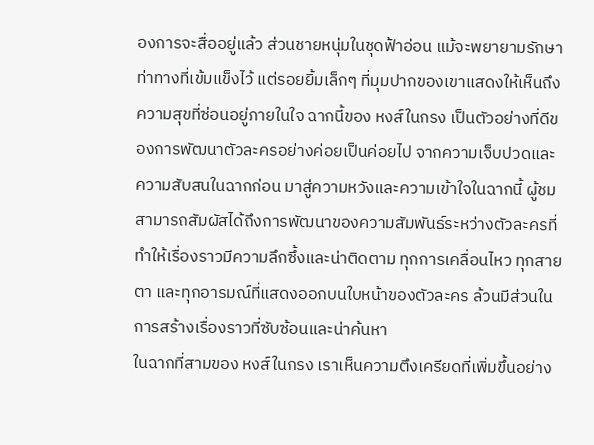องการจะสื่ออยู่แล้ว ส่วนชายหนุ่มในชุดฟ้าอ่อน แม้จะพยายามรักษาท่าทางที่เข้มแข็งไว้ แต่รอยยิ้มเล็กๆ ที่มุมปากของเขาแสดงให้เห็นถึงความสุขที่ซ่อนอยู่ภายในใจ ฉากนี้ของ หงส์ในกรง เป็นตัวอย่างที่ดีของการพัฒนาตัวละครอย่างค่อยเป็นค่อยไป จากความเจ็บปวดและความสับสนในฉากก่อน มาสู่ความหวังและความเข้าใจในฉากนี้ ผู้ชมสามารถสัมผัสได้ถึงการพัฒนาของความสัมพันธ์ระหว่างตัวละครที่ทำให้เรื่องราวมีความลึกซึ้งและน่าติดตาม ทุกการเคลื่อนไหว ทุกสายตา และทุกอารมณ์ที่แสดงออกบนใบหน้าของตัวละคร ล้วนมีส่วนในการสร้างเรื่องราวที่ซับซ้อนและน่าค้นหา
ในฉากที่สามของ หงส์ในกรง เราเห็นความตึงเครียดที่เพิ่มขึ้นอย่าง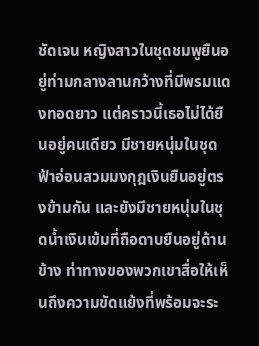ชัดเจน หญิงสาวในชุดชมพูยืนอยู่ท่ามกลางลานกว้างที่มีพรมแดงทอดยาว แต่คราวนี้เธอไม่ได้ยืนอยู่คนเดียว มีชายหนุ่มในชุดฟ้าอ่อนสวมมงกุฎเงินยืนอยู่ตรงข้ามกัน และยังมีชายหนุ่มในชุดน้ำเงินเข้มที่ถือดาบยืนอยู่ด้านข้าง ท่าทางของพวกเขาสื่อให้เห็นถึงความขัดแย้งที่พร้อมจะระ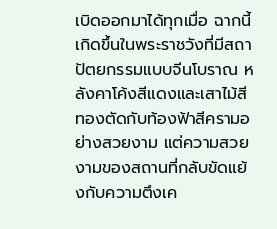เบิดออกมาได้ทุกเมื่อ ฉากนี้เกิดขึ้นในพระราชวังที่มีสถาปัตยกรรมแบบจีนโบราณ หลังคาโค้งสีแดงและเสาไม้สีทองตัดกับท้องฟ้าสีครามอย่างสวยงาม แต่ความสวยงามของสถานที่กลับขัดแย้งกับความตึงเค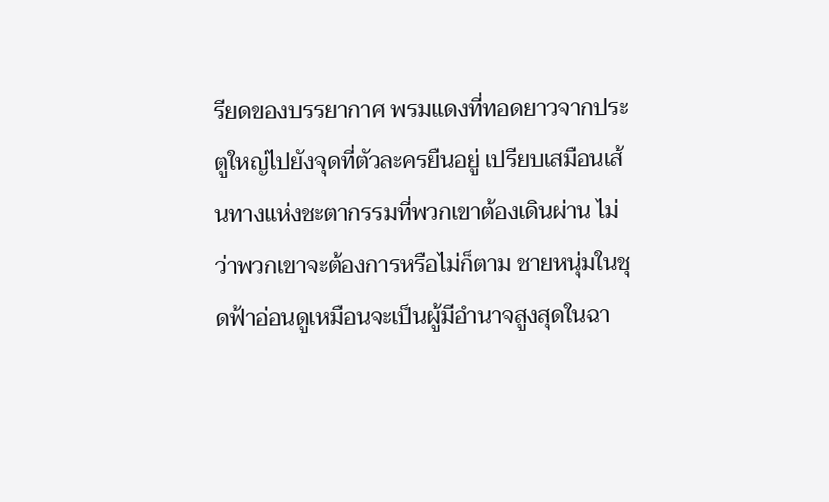รียดของบรรยากาศ พรมแดงที่ทอดยาวจากประตูใหญ่ไปยังจุดที่ตัวละครยืนอยู่ เปรียบเสมือนเส้นทางแห่งชะตากรรมที่พวกเขาต้องเดินผ่าน ไม่ว่าพวกเขาจะต้องการหรือไม่ก็ตาม ชายหนุ่มในชุดฟ้าอ่อนดูเหมือนจะเป็นผู้มีอำนาจสูงสุดในฉา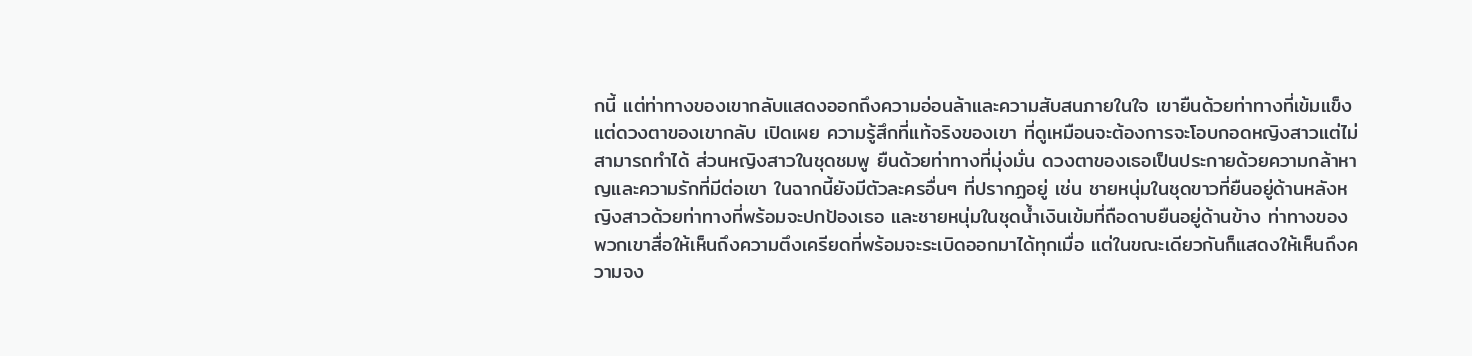กนี้ แต่ท่าทางของเขากลับแสดงออกถึงความอ่อนล้าและความสับสนภายในใจ เขายืนด้วยท่าทางที่เข้มแข็ง แต่ดวงตาของเขากลับ เปิดเผย ความรู้สึกที่แท้จริงของเขา ที่ดูเหมือนจะต้องการจะโอบกอดหญิงสาวแต่ไม่สามารถทำได้ ส่วนหญิงสาวในชุดชมพู ยืนด้วยท่าทางที่มุ่งมั่น ดวงตาของเธอเป็นประกายด้วยความกล้าหาญและความรักที่มีต่อเขา ในฉากนี้ยังมีตัวละครอื่นๆ ที่ปรากฏอยู่ เช่น ชายหนุ่มในชุดขาวที่ยืนอยู่ด้านหลังหญิงสาวด้วยท่าทางที่พร้อมจะปกป้องเธอ และชายหนุ่มในชุดน้ำเงินเข้มที่ถือดาบยืนอยู่ด้านข้าง ท่าทางของพวกเขาสื่อให้เห็นถึงความตึงเครียดที่พร้อมจะระเบิดออกมาได้ทุกเมื่อ แต่ในขณะเดียวกันก็แสดงให้เห็นถึงความจง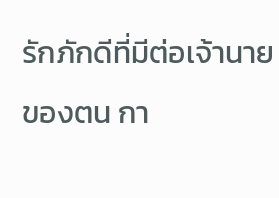รักภักดีที่มีต่อเจ้านายของตน กา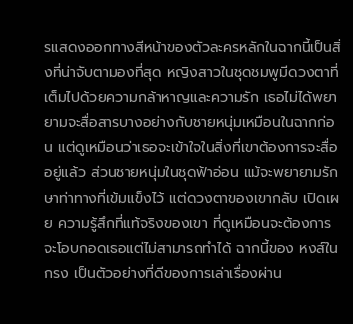รแสดงออกทางสีหน้าของตัวละครหลักในฉากนี้เป็นสิ่งที่น่าจับตามองที่สุด หญิงสาวในชุดชมพูมีดวงตาที่เต็มไปด้วยความกล้าหาญและความรัก เธอไม่ได้พยายามจะสื่อสารบางอย่างกับชายหนุ่มเหมือนในฉากก่อน แต่ดูเหมือนว่าเธอจะเข้าใจในสิ่งที่เขาต้องการจะสื่ออยู่แล้ว ส่วนชายหนุ่มในชุดฟ้าอ่อน แม้จะพยายามรักษาท่าทางที่เข้มแข็งไว้ แต่ดวงตาของเขากลับ เปิดเผย ความรู้สึกที่แท้จริงของเขา ที่ดูเหมือนจะต้องการจะโอบกอดเธอแต่ไม่สามารถทำได้ ฉากนี้ของ หงส์ในกรง เป็นตัวอย่างที่ดีของการเล่าเรื่องผ่าน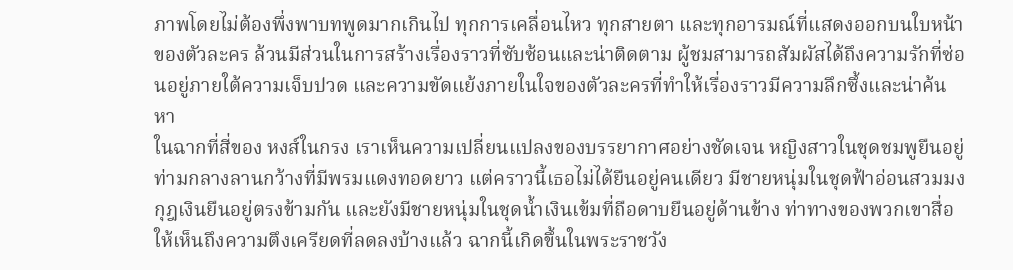ภาพโดยไม่ต้องพึ่งพาบทพูดมากเกินไป ทุกการเคลื่อนไหว ทุกสายตา และทุกอารมณ์ที่แสดงออกบนใบหน้าของตัวละคร ล้วนมีส่วนในการสร้างเรื่องราวที่ซับซ้อนและน่าติดตาม ผู้ชมสามารถสัมผัสได้ถึงความรักที่ซ่อนอยู่ภายใต้ความเจ็บปวด และความขัดแย้งภายในใจของตัวละครที่ทำให้เรื่องราวมีความลึกซึ้งและน่าค้นหา
ในฉากที่สี่ของ หงส์ในกรง เราเห็นความเปลี่ยนแปลงของบรรยากาศอย่างชัดเจน หญิงสาวในชุดชมพูยืนอยู่ท่ามกลางลานกว้างที่มีพรมแดงทอดยาว แต่คราวนี้เธอไม่ได้ยืนอยู่คนเดียว มีชายหนุ่มในชุดฟ้าอ่อนสวมมงกุฎเงินยืนอยู่ตรงข้ามกัน และยังมีชายหนุ่มในชุดน้ำเงินเข้มที่ถือดาบยืนอยู่ด้านข้าง ท่าทางของพวกเขาสื่อให้เห็นถึงความตึงเครียดที่ลดลงบ้างแล้ว ฉากนี้เกิดขึ้นในพระราชวัง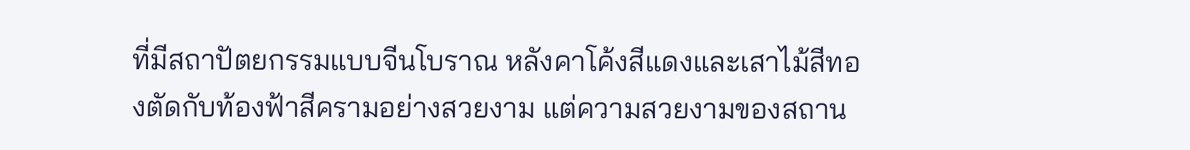ที่มีสถาปัตยกรรมแบบจีนโบราณ หลังคาโค้งสีแดงและเสาไม้สีทองตัดกับท้องฟ้าสีครามอย่างสวยงาม แต่ความสวยงามของสถาน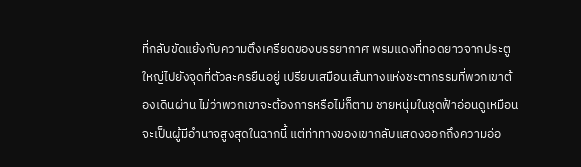ที่กลับขัดแย้งกับความตึงเครียดของบรรยากาศ พรมแดงที่ทอดยาวจากประตูใหญ่ไปยังจุดที่ตัวละครยืนอยู่ เปรียบเสมือนเส้นทางแห่งชะตากรรมที่พวกเขาต้องเดินผ่าน ไม่ว่าพวกเขาจะต้องการหรือไม่ก็ตาม ชายหนุ่มในชุดฟ้าอ่อนดูเหมือนจะเป็นผู้มีอำนาจสูงสุดในฉากนี้ แต่ท่าทางของเขากลับแสดงออกถึงความอ่อ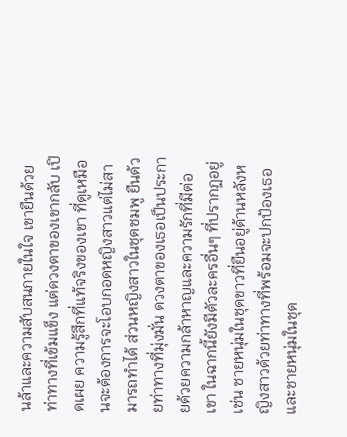นล้าและความสับสนภายในใจ เขายืนด้วยท่าทางที่เข้มแข็ง แต่ดวงตาของเขากลับ เปิดเผย ความรู้สึกที่แท้จริงของเขา ที่ดูเหมือนจะต้องการจะโอบกอดหญิงสาวแต่ไม่สามารถทำได้ ส่วนหญิงสาวในชุดชมพู ยืนด้วยท่าทางที่มุ่งมั่น ดวงตาของเธอเป็นประกายด้วยความกล้าหาญและความรักที่มีต่อเขา ในฉากนี้ยังมีตัวละครอื่นๆ ที่ปรากฏอยู่ เช่น ชายหนุ่มในชุดขาวที่ยืนอยู่ด้านหลังหญิงสาวด้วยท่าทางที่พร้อมจะปกป้องเธอ และชายหนุ่มในชุด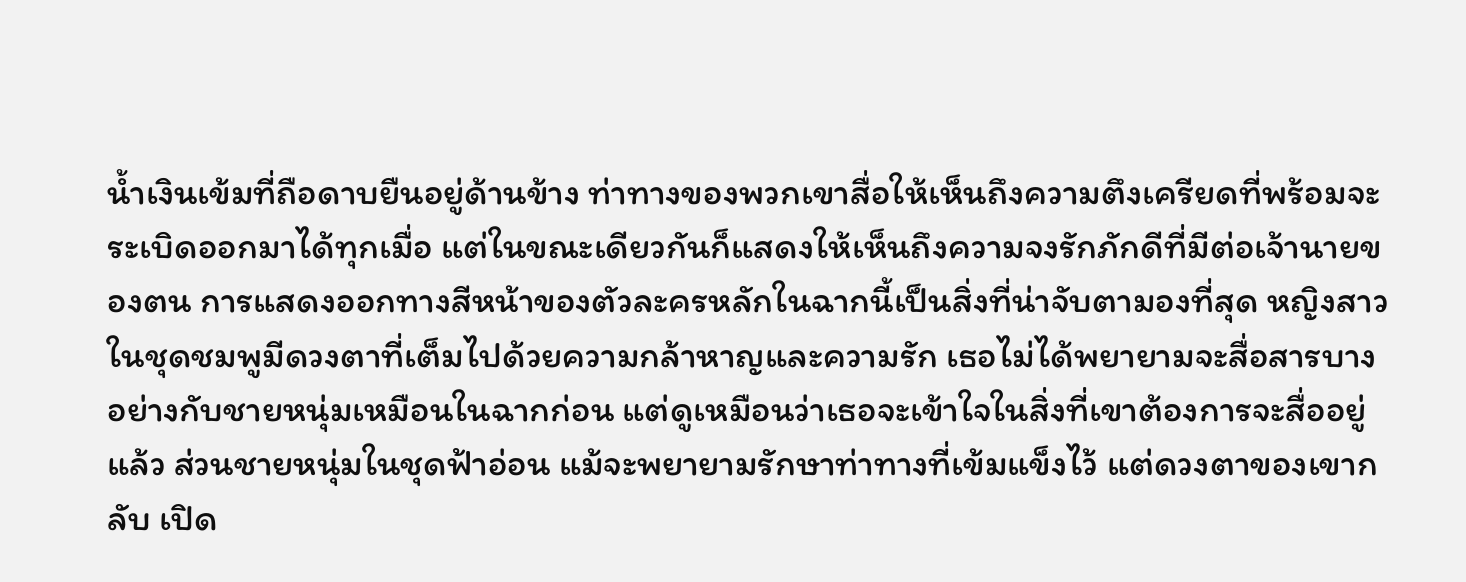น้ำเงินเข้มที่ถือดาบยืนอยู่ด้านข้าง ท่าทางของพวกเขาสื่อให้เห็นถึงความตึงเครียดที่พร้อมจะระเบิดออกมาได้ทุกเมื่อ แต่ในขณะเดียวกันก็แสดงให้เห็นถึงความจงรักภักดีที่มีต่อเจ้านายของตน การแสดงออกทางสีหน้าของตัวละครหลักในฉากนี้เป็นสิ่งที่น่าจับตามองที่สุด หญิงสาวในชุดชมพูมีดวงตาที่เต็มไปด้วยความกล้าหาญและความรัก เธอไม่ได้พยายามจะสื่อสารบางอย่างกับชายหนุ่มเหมือนในฉากก่อน แต่ดูเหมือนว่าเธอจะเข้าใจในสิ่งที่เขาต้องการจะสื่ออยู่แล้ว ส่วนชายหนุ่มในชุดฟ้าอ่อน แม้จะพยายามรักษาท่าทางที่เข้มแข็งไว้ แต่ดวงตาของเขากลับ เปิด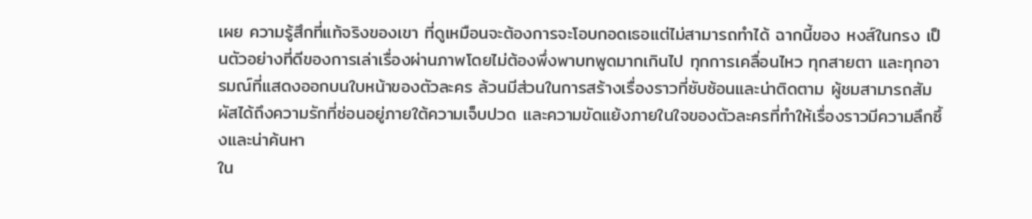เผย ความรู้สึกที่แท้จริงของเขา ที่ดูเหมือนจะต้องการจะโอบกอดเธอแต่ไม่สามารถทำได้ ฉากนี้ของ หงส์ในกรง เป็นตัวอย่างที่ดีของการเล่าเรื่องผ่านภาพโดยไม่ต้องพึ่งพาบทพูดมากเกินไป ทุกการเคลื่อนไหว ทุกสายตา และทุกอารมณ์ที่แสดงออกบนใบหน้าของตัวละคร ล้วนมีส่วนในการสร้างเรื่องราวที่ซับซ้อนและน่าติดตาม ผู้ชมสามารถสัมผัสได้ถึงความรักที่ซ่อนอยู่ภายใต้ความเจ็บปวด และความขัดแย้งภายในใจของตัวละครที่ทำให้เรื่องราวมีความลึกซึ้งและน่าค้นหา
ใน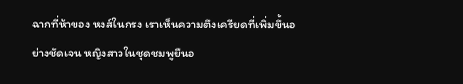ฉากที่ห้าของ หงส์ในกรง เราเห็นความตึงเครียดที่เพิ่มขึ้นอย่างชัดเจน หญิงสาวในชุดชมพูยืนอ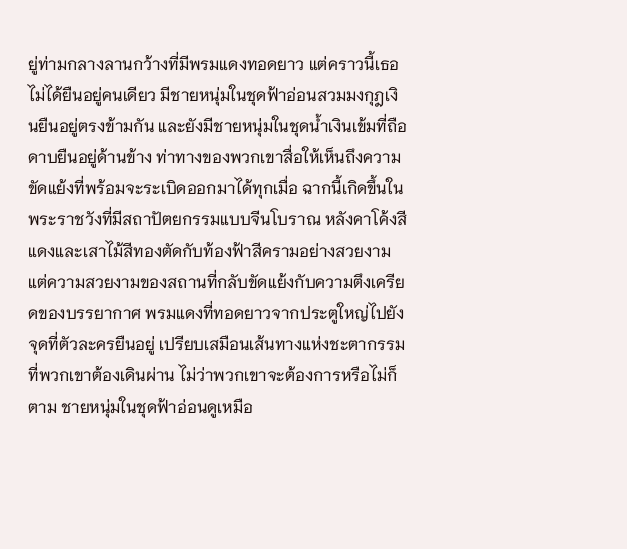ยู่ท่ามกลางลานกว้างที่มีพรมแดงทอดยาว แต่คราวนี้เธอไม่ได้ยืนอยู่คนเดียว มีชายหนุ่มในชุดฟ้าอ่อนสวมมงกุฎเงินยืนอยู่ตรงข้ามกัน และยังมีชายหนุ่มในชุดน้ำเงินเข้มที่ถือดาบยืนอยู่ด้านข้าง ท่าทางของพวกเขาสื่อให้เห็นถึงความขัดแย้งที่พร้อมจะระเบิดออกมาได้ทุกเมื่อ ฉากนี้เกิดขึ้นในพระราชวังที่มีสถาปัตยกรรมแบบจีนโบราณ หลังคาโค้งสีแดงและเสาไม้สีทองตัดกับท้องฟ้าสีครามอย่างสวยงาม แต่ความสวยงามของสถานที่กลับขัดแย้งกับความตึงเครียดของบรรยากาศ พรมแดงที่ทอดยาวจากประตูใหญ่ไปยังจุดที่ตัวละครยืนอยู่ เปรียบเสมือนเส้นทางแห่งชะตากรรมที่พวกเขาต้องเดินผ่าน ไม่ว่าพวกเขาจะต้องการหรือไม่ก็ตาม ชายหนุ่มในชุดฟ้าอ่อนดูเหมือ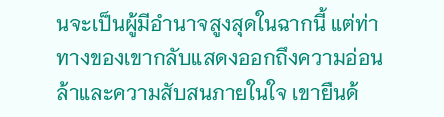นจะเป็นผู้มีอำนาจสูงสุดในฉากนี้ แต่ท่าทางของเขากลับแสดงออกถึงความอ่อนล้าและความสับสนภายในใจ เขายืนด้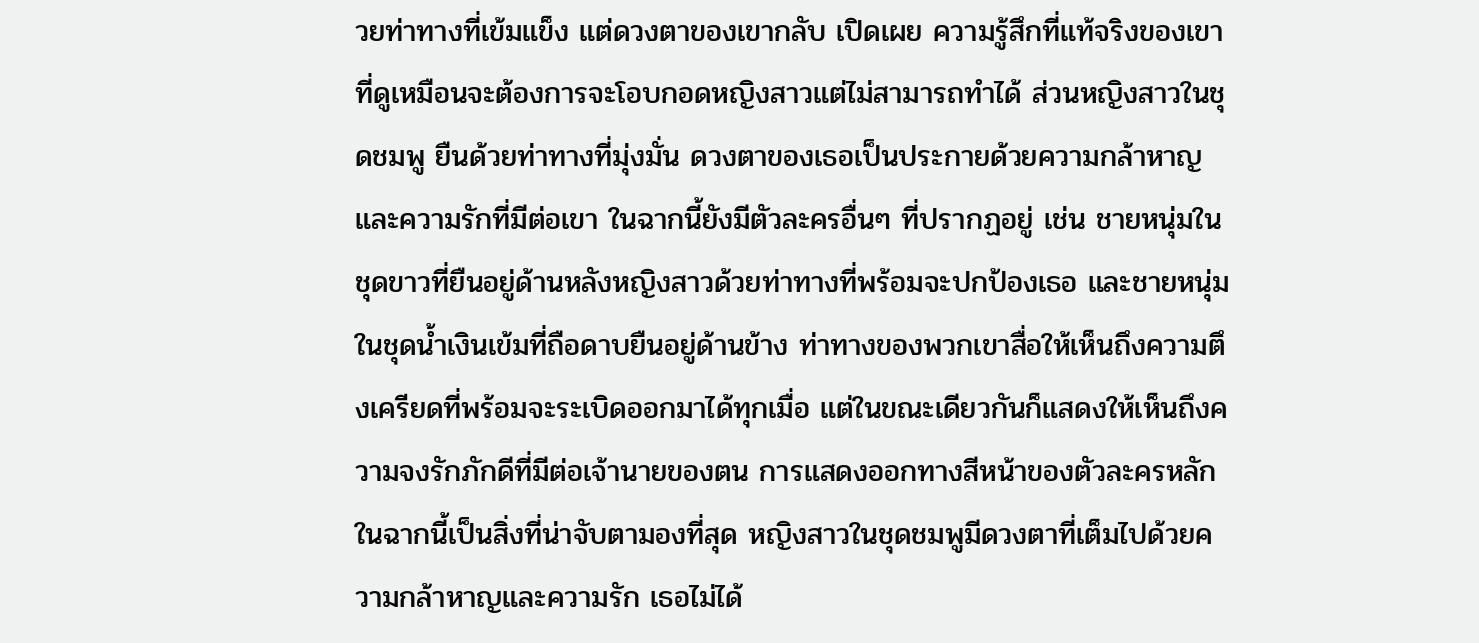วยท่าทางที่เข้มแข็ง แต่ดวงตาของเขากลับ เปิดเผย ความรู้สึกที่แท้จริงของเขา ที่ดูเหมือนจะต้องการจะโอบกอดหญิงสาวแต่ไม่สามารถทำได้ ส่วนหญิงสาวในชุดชมพู ยืนด้วยท่าทางที่มุ่งมั่น ดวงตาของเธอเป็นประกายด้วยความกล้าหาญและความรักที่มีต่อเขา ในฉากนี้ยังมีตัวละครอื่นๆ ที่ปรากฏอยู่ เช่น ชายหนุ่มในชุดขาวที่ยืนอยู่ด้านหลังหญิงสาวด้วยท่าทางที่พร้อมจะปกป้องเธอ และชายหนุ่มในชุดน้ำเงินเข้มที่ถือดาบยืนอยู่ด้านข้าง ท่าทางของพวกเขาสื่อให้เห็นถึงความตึงเครียดที่พร้อมจะระเบิดออกมาได้ทุกเมื่อ แต่ในขณะเดียวกันก็แสดงให้เห็นถึงความจงรักภักดีที่มีต่อเจ้านายของตน การแสดงออกทางสีหน้าของตัวละครหลักในฉากนี้เป็นสิ่งที่น่าจับตามองที่สุด หญิงสาวในชุดชมพูมีดวงตาที่เต็มไปด้วยความกล้าหาญและความรัก เธอไม่ได้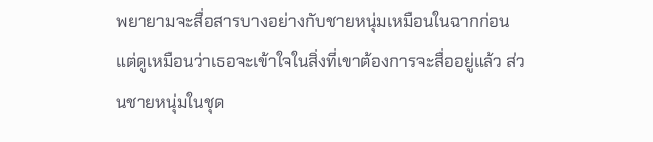พยายามจะสื่อสารบางอย่างกับชายหนุ่มเหมือนในฉากก่อน แต่ดูเหมือนว่าเธอจะเข้าใจในสิ่งที่เขาต้องการจะสื่ออยู่แล้ว ส่วนชายหนุ่มในชุด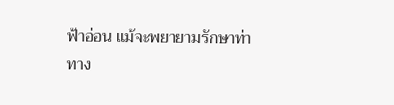ฟ้าอ่อน แม้จะพยายามรักษาท่าทาง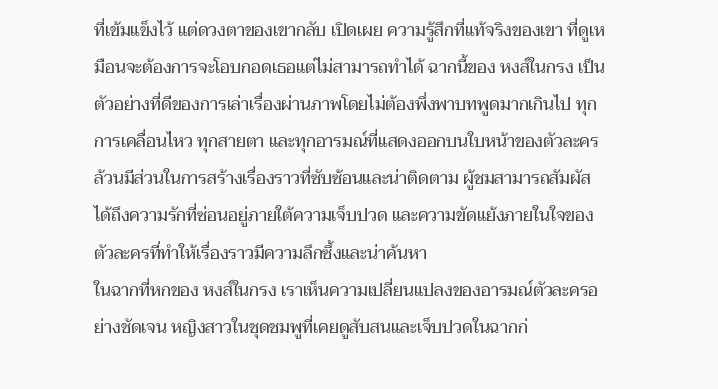ที่เข้มแข็งไว้ แต่ดวงตาของเขากลับ เปิดเผย ความรู้สึกที่แท้จริงของเขา ที่ดูเหมือนจะต้องการจะโอบกอดเธอแต่ไม่สามารถทำได้ ฉากนี้ของ หงส์ในกรง เป็นตัวอย่างที่ดีของการเล่าเรื่องผ่านภาพโดยไม่ต้องพึ่งพาบทพูดมากเกินไป ทุกการเคลื่อนไหว ทุกสายตา และทุกอารมณ์ที่แสดงออกบนใบหน้าของตัวละคร ล้วนมีส่วนในการสร้างเรื่องราวที่ซับซ้อนและน่าติดตาม ผู้ชมสามารถสัมผัสได้ถึงความรักที่ซ่อนอยู่ภายใต้ความเจ็บปวด และความขัดแย้งภายในใจของตัวละครที่ทำให้เรื่องราวมีความลึกซึ้งและน่าค้นหา
ในฉากที่หกของ หงส์ในกรง เราเห็นความเปลี่ยนแปลงของอารมณ์ตัวละครอย่างชัดเจน หญิงสาวในชุดชมพูที่เคยดูสับสนและเจ็บปวดในฉากก่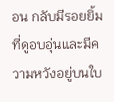อน กลับมีรอยยิ้มที่ดูอบอุ่นและมีความหวังอยู่บนใบ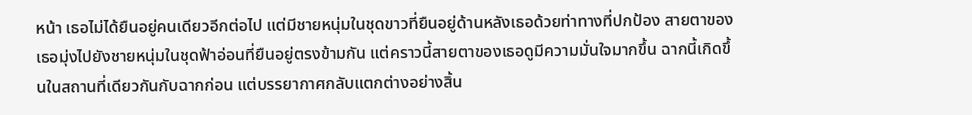หน้า เธอไม่ได้ยืนอยู่คนเดียวอีกต่อไป แต่มีชายหนุ่มในชุดขาวที่ยืนอยู่ด้านหลังเธอด้วยท่าทางที่ปกป้อง สายตาของเธอมุ่งไปยังชายหนุ่มในชุดฟ้าอ่อนที่ยืนอยู่ตรงข้ามกัน แต่คราวนี้สายตาของเธอดูมีความมั่นใจมากขึ้น ฉากนี้เกิดขึ้นในสถานที่เดียวกันกับฉากก่อน แต่บรรยากาศกลับแตกต่างอย่างสิ้น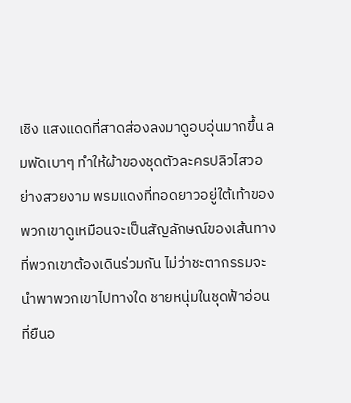เชิง แสงแดดที่สาดส่องลงมาดูอบอุ่นมากขึ้น ลมพัดเบาๆ ทำให้ผ้าของชุดตัวละครปลิวไสวอย่างสวยงาม พรมแดงที่ทอดยาวอยู่ใต้เท้าของพวกเขาดูเหมือนจะเป็นสัญลักษณ์ของเส้นทางที่พวกเขาต้องเดินร่วมกัน ไม่ว่าชะตากรรมจะนำพาพวกเขาไปทางใด ชายหนุ่มในชุดฟ้าอ่อนที่ยืนอ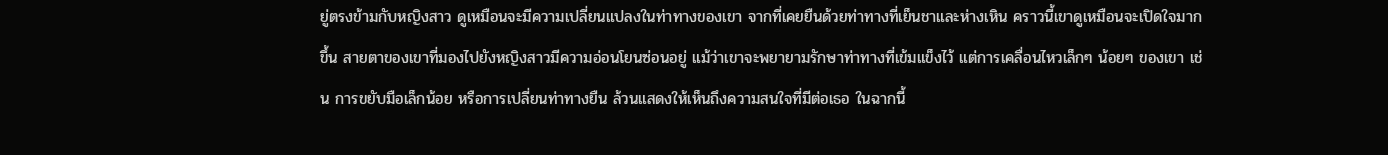ยู่ตรงข้ามกับหญิงสาว ดูเหมือนจะมีความเปลี่ยนแปลงในท่าทางของเขา จากที่เคยยืนด้วยท่าทางที่เย็นชาและห่างเหิน คราวนี้เขาดูเหมือนจะเปิดใจมากขึ้น สายตาของเขาที่มองไปยังหญิงสาวมีความอ่อนโยนซ่อนอยู่ แม้ว่าเขาจะพยายามรักษาท่าทางที่เข้มแข็งไว้ แต่การเคลื่อนไหวเล็กๆ น้อยๆ ของเขา เช่น การขยับมือเล็กน้อย หรือการเปลี่ยนท่าทางยืน ล้วนแสดงให้เห็นถึงความสนใจที่มีต่อเธอ ในฉากนี้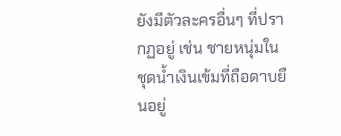ยังมีตัวละครอื่นๆ ที่ปรากฏอยู่ เช่น ชายหนุ่มในชุดน้ำเงินเข้มที่ถือดาบยืนอยู่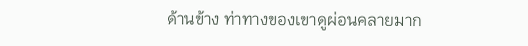ด้านข้าง ท่าทางของเขาดูผ่อนคลายมาก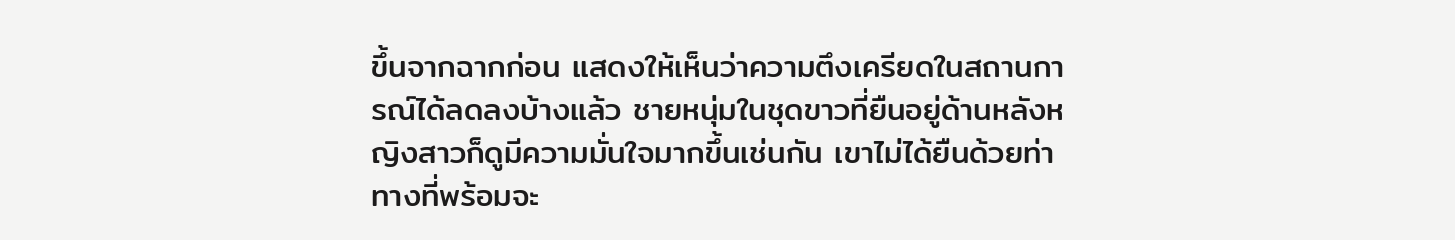ขึ้นจากฉากก่อน แสดงให้เห็นว่าความตึงเครียดในสถานการณ์ได้ลดลงบ้างแล้ว ชายหนุ่มในชุดขาวที่ยืนอยู่ด้านหลังหญิงสาวก็ดูมีความมั่นใจมากขึ้นเช่นกัน เขาไม่ได้ยืนด้วยท่าทางที่พร้อมจะ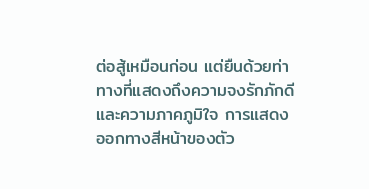ต่อสู้เหมือนก่อน แต่ยืนด้วยท่าทางที่แสดงถึงความจงรักภักดีและความภาคภูมิใจ การแสดงออกทางสีหน้าของตัว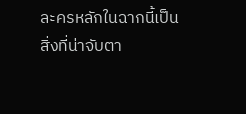ละครหลักในฉากนี้เป็นสิ่งที่น่าจับตา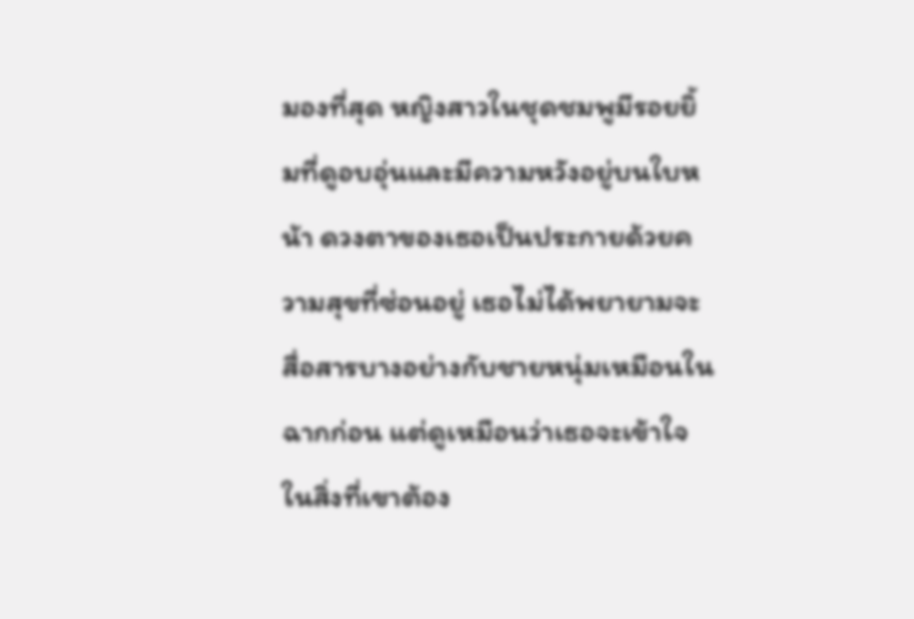มองที่สุด หญิงสาวในชุดชมพูมีรอยยิ้มที่ดูอบอุ่นและมีความหวังอยู่บนใบหน้า ดวงตาของเธอเป็นประกายด้วยความสุขที่ซ่อนอยู่ เธอไม่ได้พยายามจะสื่อสารบางอย่างกับชายหนุ่มเหมือนในฉากก่อน แต่ดูเหมือนว่าเธอจะเข้าใจในสิ่งที่เขาต้อง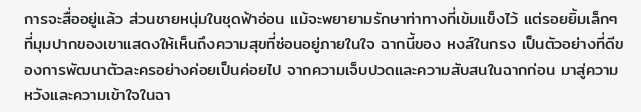การจะสื่ออยู่แล้ว ส่วนชายหนุ่มในชุดฟ้าอ่อน แม้จะพยายามรักษาท่าทางที่เข้มแข็งไว้ แต่รอยยิ้มเล็กๆ ที่มุมปากของเขาแสดงให้เห็นถึงความสุขที่ซ่อนอยู่ภายในใจ ฉากนี้ของ หงส์ในกรง เป็นตัวอย่างที่ดีของการพัฒนาตัวละครอย่างค่อยเป็นค่อยไป จากความเจ็บปวดและความสับสนในฉากก่อน มาสู่ความหวังและความเข้าใจในฉา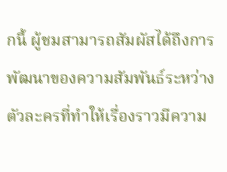กนี้ ผู้ชมสามารถสัมผัสได้ถึงการพัฒนาของความสัมพันธ์ระหว่างตัวละครที่ทำให้เรื่องราวมีความ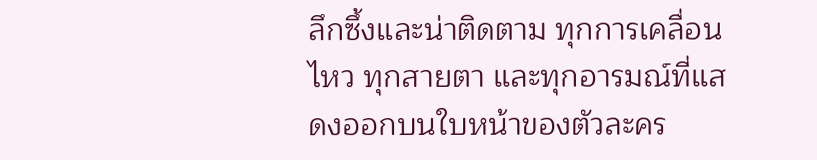ลึกซึ้งและน่าติดตาม ทุกการเคลื่อนไหว ทุกสายตา และทุกอารมณ์ที่แสดงออกบนใบหน้าของตัวละคร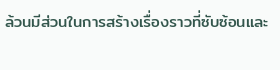ล้วนมีส่วนในการสร้างเรื่องราวที่ซับซ้อนและ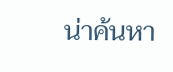น่าค้นหา